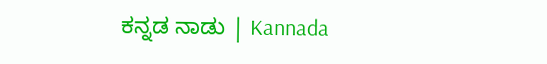ಕನ್ನಡ ನಾಡು | Kannada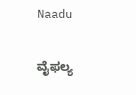Naadu

ವೈಫಲ್ಯ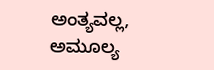ಅಂತ್ಯವಲ್ಲ, ಅಮೂಲ್ಯ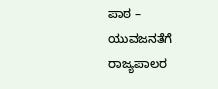ಪಾಠ – ಯುವಜನತೆಗೆ ರಾಜ್ಯಪಾಲರ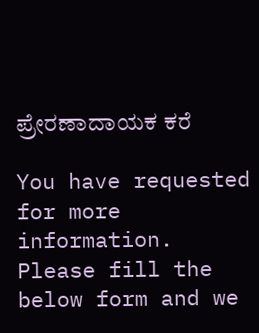ಪ್ರೇರಣಾದಾಯಕ ಕರೆ

You have requested for more information.
Please fill the below form and we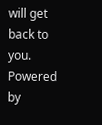will get back to you.
Powered by